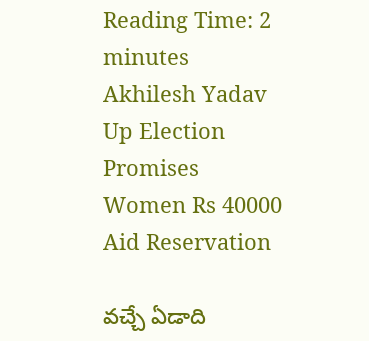Reading Time: 2 minutes
Akhilesh Yadav Up Election Promises Women Rs 40000 Aid Reservation

వచ్చే ఏడాది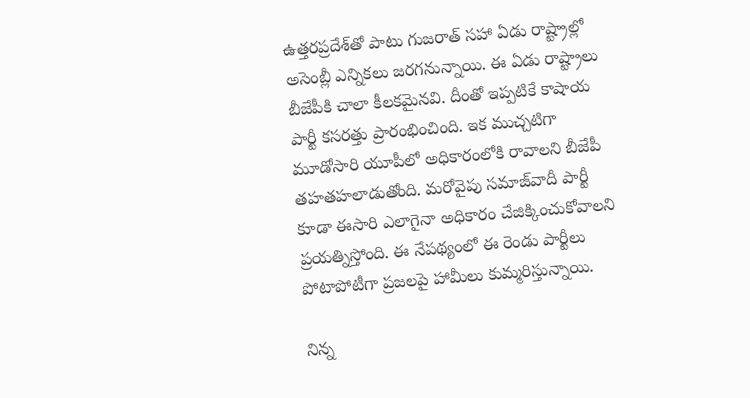ఉత్తరప్రదేశ్‌తో పాటు గుజరాత్ సహా ఏడు రాష్ట్రాల్లో అసెంబ్లీ ఎన్నికలు జరగనున్నాయి. ఈ ఏడు రాష్ట్రాలు బీజేపీకి చాలా కీలకమైనవి. దీంతో ఇప్పటికే కాషాయ పార్టీ కసరత్తు ప్రారంభించింది. ఇక ముచ్చటిగా మూడోసారి యూపీలో అధికారంలోకి రావాలని బీజేపీ తహతహలాడుతోంది. మరోవైపు సమాజ్‌వాదీ పార్టీ కూడా ఈసారి ఎలాగైనా అధికారం చేజిక్కించుకోవాలని ప్రయత్నిస్తోంది. ఈ నేపథ్యంలో ఈ రెండు పార్టీలు పోటాపోటీగా ప్రజలపై హామీలు కుమ్మరిస్తున్నాయి.

నిన్న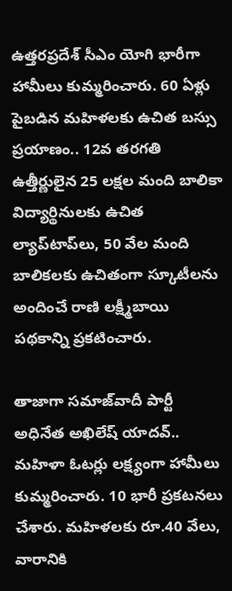ఉత్తరప్రదేశ్ సీఎం యోగి భారీగా హామీలు కుమ్మరించారు. 60 ఏళ్లు పైబడిన మహిళలకు ఉచిత బస్సు ప్రయాణం.. 12వ తరగతి ఉత్తీర్ణులైన 25 లక్షల మంది బాలికా విద్యార్థినులకు ఉచిత ల్యాప్‌టాప్‌లు, 50 వేల మంది బాలికలకు ఉచితంగా స్కూటీలను అందించే రాణి లక్ష్మీబాయి పథకాన్ని ప్రకటించారు.

తాజాగా సమాజ్‌వాదీ పార్టీ అధినేత అఖిలేష్ యాదవ్.. మహిళా ఓటర్లు లక్ష్యంగా హామీలు కుమ్మరించారు. 10 భారీ ప్రకటనలు చేశారు. మహిళలకు రూ.40 వేలు, వారానికి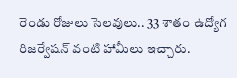రెండు రోజులు సెలవులు.. 33 శాతం ఉద్యోగ రిజర్వేషన్ వంటి హామీలు ఇచ్చారు.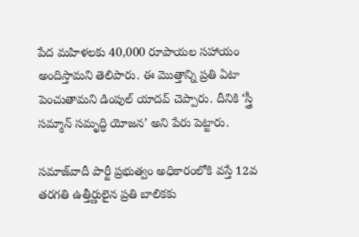పేద మహిళలకు 40,000 రూపాయల సహాయం అందిస్తామని తెలిపారు. ఈ మొత్తాన్ని ప్రతి ఏటా పెంచుతామని డింపుల్ యాదవ్ చెప్పారు. దీనికి ‘స్త్రీ సమ్మాన్ సమృద్ధి యోజన’ అని పేరు పెట్టారు.

సమాజ్‌వాదీ పార్టీ ప్రభుత్వం అధికారంలోకి వస్తే 12వ తరగతి ఉత్తీర్ణులైన ప్రతి బాలికకు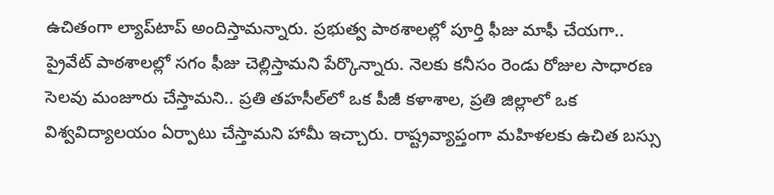ఉచితంగా ల్యాప్‌టాప్ అందిస్తామన్నారు. ప్రభుత్వ పాఠశాలల్లో పూర్తి ఫీజు మాఫీ చేయగా.. ప్రైవేట్ పాఠశాలల్లో సగం ఫీజు చెల్లిస్తామని పేర్కొన్నారు. నెలకు కనీసం రెండు రోజుల సాధారణ సెలవు మంజూరు చేస్తామని.. ప్రతి తహసీల్‌లో ఒక పీజీ కళాశాల, ప్రతి జిల్లాలో ఒక విశ్వవిద్యాలయం ఏర్పాటు చేస్తామని హామీ ఇచ్చారు. రాష్ట్రవ్యాప్తంగా మహిళలకు ఉచిత బస్సు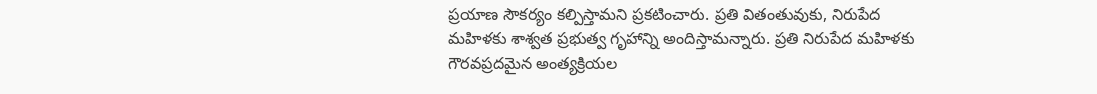ప్రయాణ సౌకర్యం కల్పిస్తామని ప్రకటించారు. ప్రతి వితంతువుకు, నిరుపేద మహిళకు శాశ్వత ప్రభుత్వ గృహాన్ని అందిస్తామన్నారు. ప్రతి నిరుపేద మహిళకు గౌరవప్రదమైన అంత్యక్రియల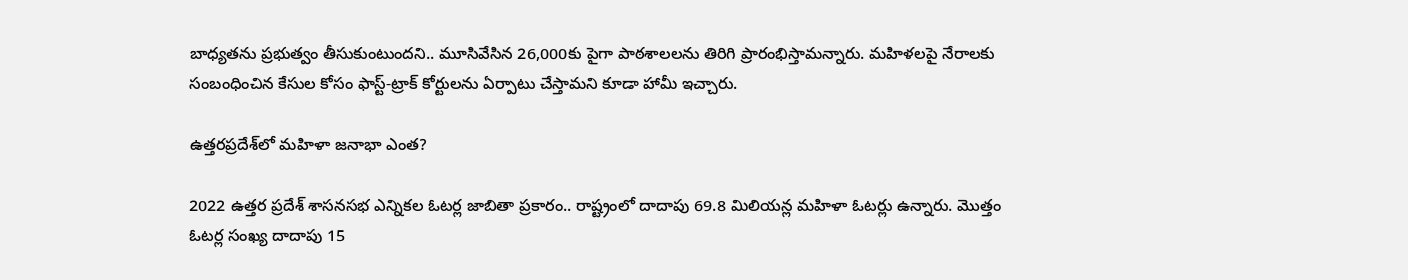బాధ్యతను ప్రభుత్వం తీసుకుంటుందని.. మూసివేసిన 26,000కు పైగా పాఠశాలలను తిరిగి ప్రారంభిస్తామన్నారు. మహిళలపై నేరాలకు సంబంధించిన కేసుల కోసం ఫాస్ట్-ట్రాక్ కోర్టులను ఏర్పాటు చేస్తామని కూడా హామీ ఇచ్చారు.

ఉత్తరప్రదేశ్‌లో మహిళా జనాభా ఎంత?

2022 ఉత్తర ప్రదేశ్ శాసనసభ ఎన్నికల ఓటర్ల జాబితా ప్రకారం.. రాష్ట్రంలో దాదాపు 69.8 మిలియన్ల మహిళా ఓటర్లు ఉన్నారు. మొత్తం ఓటర్ల సంఖ్య దాదాపు 15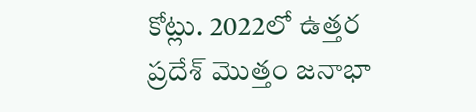కోట్లు. 2022లో ఉత్తర ప్రదేశ్ మొత్తం జనాభా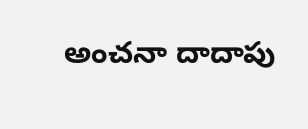అంచనా దాదాపు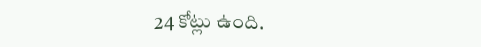24 కోట్లు ఉంది.